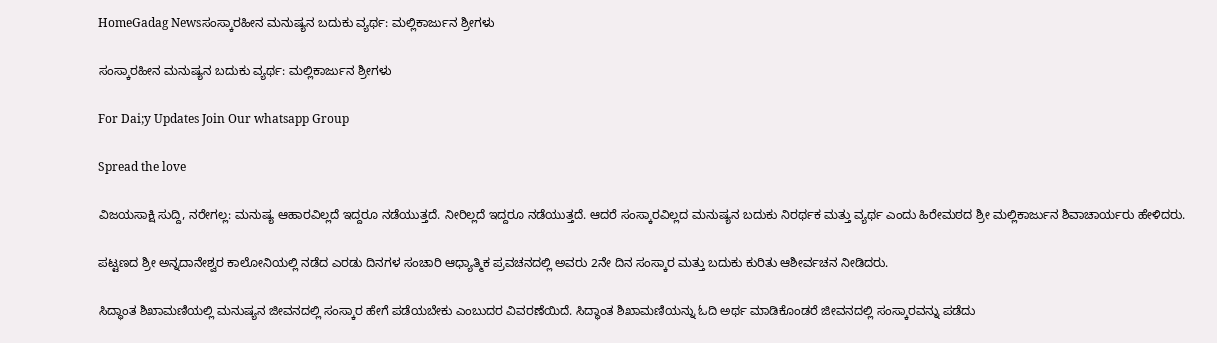HomeGadag Newsಸಂಸ್ಕಾರಹೀನ ಮನುಷ್ಯನ ಬದುಕು ವ್ಯರ್ಥ: ಮಲ್ಲಿಕಾರ್ಜುನ ಶ್ರೀಗಳು

ಸಂಸ್ಕಾರಹೀನ ಮನುಷ್ಯನ ಬದುಕು ವ್ಯರ್ಥ: ಮಲ್ಲಿಕಾರ್ಜುನ ಶ್ರೀಗಳು

For Dai;y Updates Join Our whatsapp Group

Spread the love

ವಿಜಯಸಾಕ್ಷಿ ಸುದ್ದಿ, ನರೇಗಲ್ಲ: ಮನುಷ್ಯ ಆಹಾರವಿಲ್ಲದೆ ಇದ್ದರೂ ನಡೆಯುತ್ತದೆ. ನೀರಿಲ್ಲದೆ ಇದ್ದರೂ ನಡೆಯುತ್ತದೆ. ಆದರೆ ಸಂಸ್ಕಾರವಿಲ್ಲದ ಮನುಷ್ಯನ ಬದುಕು ನಿರರ್ಥಕ ಮತ್ತು ವ್ಯರ್ಥ ಎಂದು ಹಿರೇಮಠದ ಶ್ರೀ ಮಲ್ಲಿಕಾರ್ಜುನ ಶಿವಾಚಾರ್ಯರು ಹೇಳಿದರು.

ಪಟ್ಟಣದ ಶ್ರೀ ಅನ್ನದಾನೇಶ್ವರ ಕಾಲೋನಿಯಲ್ಲಿ ನಡೆದ ಎರಡು ದಿನಗಳ ಸಂಚಾರಿ ಆಧ್ಯಾತ್ಮಿಕ ಪ್ರವಚನದಲ್ಲಿ ಅವರು 2ನೇ ದಿನ ಸಂಸ್ಕಾರ ಮತ್ತು ಬದುಕು ಕುರಿತು ಆಶೀರ್ವಚನ ನೀಡಿದರು.

ಸಿದ್ಧಾಂತ ಶಿಖಾಮಣಿಯಲ್ಲಿ ಮನುಷ್ಯನ ಜೀವನದಲ್ಲಿ ಸಂಸ್ಕಾರ ಹೇಗೆ ಪಡೆಯಬೇಕು ಎಂಬುದರ ವಿವರಣೆಯಿದೆ. ಸಿದ್ಧಾಂತ ಶಿಖಾಮಣಿಯನ್ನು ಓದಿ ಅರ್ಥ ಮಾಡಿಕೊಂಡರೆ ಜೀವನದಲ್ಲಿ ಸಂಸ್ಕಾರವನ್ನು ಪಡೆದು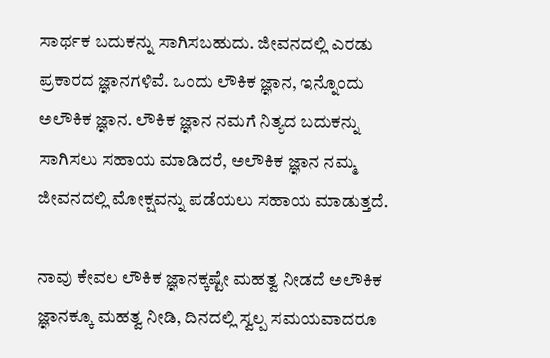ಸಾರ್ಥಕ ಬದುಕನ್ನು ಸಾಗಿಸಬಹುದು. ಜೀವನದಲ್ಲಿ ಎರಡು ಪ್ರಕಾರದ ಜ್ಞಾನಗಳಿವೆ. ಒಂದು ಲೌಕಿಕ ಜ್ಞಾನ, ಇನ್ನೊಂದು ಅಲೌಕಿಕ ಜ್ಞಾನ. ಲೌಕಿಕ ಜ್ಞಾನ ನಮಗೆ ನಿತ್ಯದ ಬದುಕನ್ನು ಸಾಗಿಸಲು ಸಹಾಯ ಮಾಡಿದರೆ, ಅಲೌಕಿಕ ಜ್ಞಾನ ನಮ್ಮ ಜೀವನದಲ್ಲಿ ಮೋಕ್ಷವನ್ನು ಪಡೆಯಲು ಸಹಾಯ ಮಾಡುತ್ತದೆ.

ನಾವು ಕೇವಲ ಲೌಕಿಕ ಜ್ಞಾನಕ್ಕಷ್ಟೇ ಮಹತ್ವ ನೀಡದೆ ಅಲೌಕಿಕ ಜ್ಞಾನಕ್ಕೂ ಮಹತ್ವ ನೀಡಿ, ದಿನದಲ್ಲಿ ಸ್ವಲ್ಪ ಸಮಯವಾದರೂ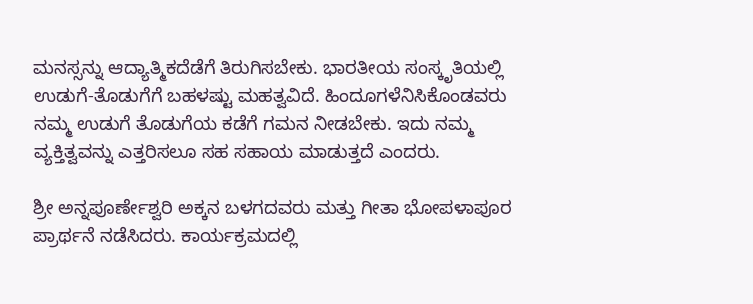ಮನಸ್ಸನ್ನು ಆದ್ಯಾತ್ಮಿಕದೆಡೆಗೆ ತಿರುಗಿಸಬೇಕು. ಭಾರತೀಯ ಸಂಸ್ಕೃತಿಯಲ್ಲಿ ಉಡುಗೆ-ತೊಡುಗೆಗೆ ಬಹಳಷ್ಟು ಮಹತ್ವವಿದೆ. ಹಿಂದೂಗಳೆನಿಸಿಕೊಂಡವರು ನಮ್ಮ ಉಡುಗೆ ತೊಡುಗೆಯ ಕಡೆಗೆ ಗಮನ ನೀಡಬೇಕು. ಇದು ನಮ್ಮ ವ್ಯಕ್ತಿತ್ವವನ್ನು ಎತ್ತರಿಸಲೂ ಸಹ ಸಹಾಯ ಮಾಡುತ್ತದೆ ಎಂದರು.

ಶ್ರೀ ಅನ್ನಪೂರ್ಣೇಶ್ವರಿ ಅಕ್ಕನ ಬಳಗದವರು ಮತ್ತು ಗೀತಾ ಭೋಪಳಾಪೂರ ಪ್ರಾರ್ಥನೆ ನಡೆಸಿದರು. ಕಾರ್ಯಕ್ರಮದಲ್ಲಿ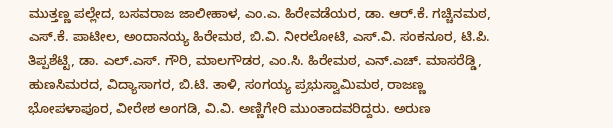ಮುತ್ತಣ್ಣ ಪಲ್ಲೇದ, ಬಸವರಾಜ ಜಾಲೀಹಾಳ, ಎಂ.ಎ. ಹಿರೇವಡೆಯರ, ಡಾ. ಆರ್.ಕೆ. ಗಚ್ಚಿನಮಠ, ಎಸ್.ಕೆ. ಪಾಟೀಲ, ಅಂದಾನಯ್ಯ ಹಿರೇಮಠ, ಬಿ.ವಿ. ನೀರಲೋಟಿ, ಎಸ್.ವಿ. ಸಂಕನೂರ, ಟಿ.ಪಿ. ತಿಪ್ಪಶೆಟ್ಟಿ, ಡಾ. ಎಲ್.ಎಸ್. ಗೌರಿ, ಮಾಲಗೌಡರ, ಎಂ.ಸಿ. ಹಿರೇಮಠ, ಎನ್.ಎಚ್. ಮಾಸರೆಡ್ಡಿ, ಹುಣಸಿಮರದ, ವಿದ್ಯಾಸಾಗರ, ಬಿ.ಟಿ. ತಾಳಿ, ಸಂಗಯ್ಯ ಪ್ರಭುಸ್ವಾಮಿಮಠ, ರಾಜಣ್ಣ ಭೋಪಳಾಪೂರ, ವೀರೇಶ ಅಂಗಡಿ, ವಿ.ವಿ. ಅಣ್ಣಿಗೇರಿ ಮುಂತಾದವರಿದ್ದರು. ಅರುಣ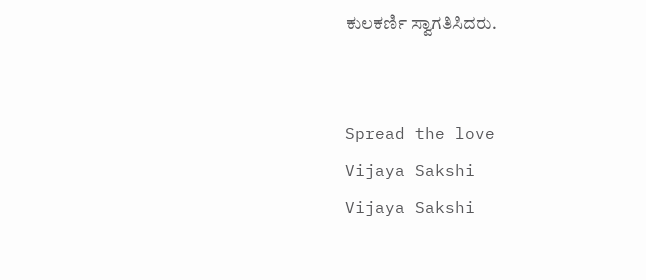ಕುಲಕರ್ಣಿ ಸ್ವಾಗತಿಸಿದರು.


Spread the love
Vijaya Sakshi
Vijaya Sakshi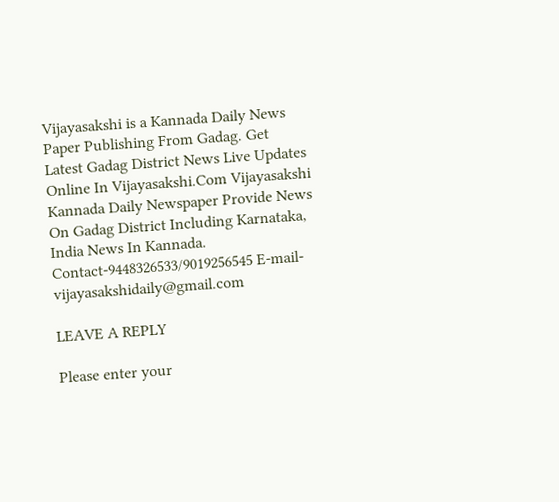Vijayasakshi is a Kannada Daily News Paper Publishing From Gadag. Get Latest Gadag District News Live Updates Online In Vijayasakshi.Com Vijayasakshi Kannada Daily Newspaper Provide News On Gadag District Including Karnataka, India News In Kannada. Contact-9448326533/9019256545 E-mail-vijayasakshidaily@gmail.com

LEAVE A REPLY

Please enter your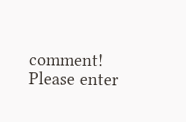comment!
Please enter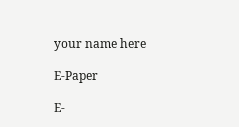your name here

E-Paper

E-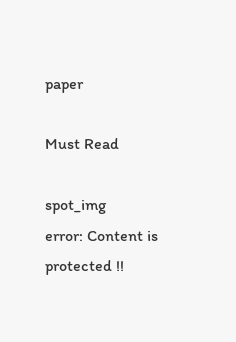paper

Must Read

spot_img
error: Content is protected !!